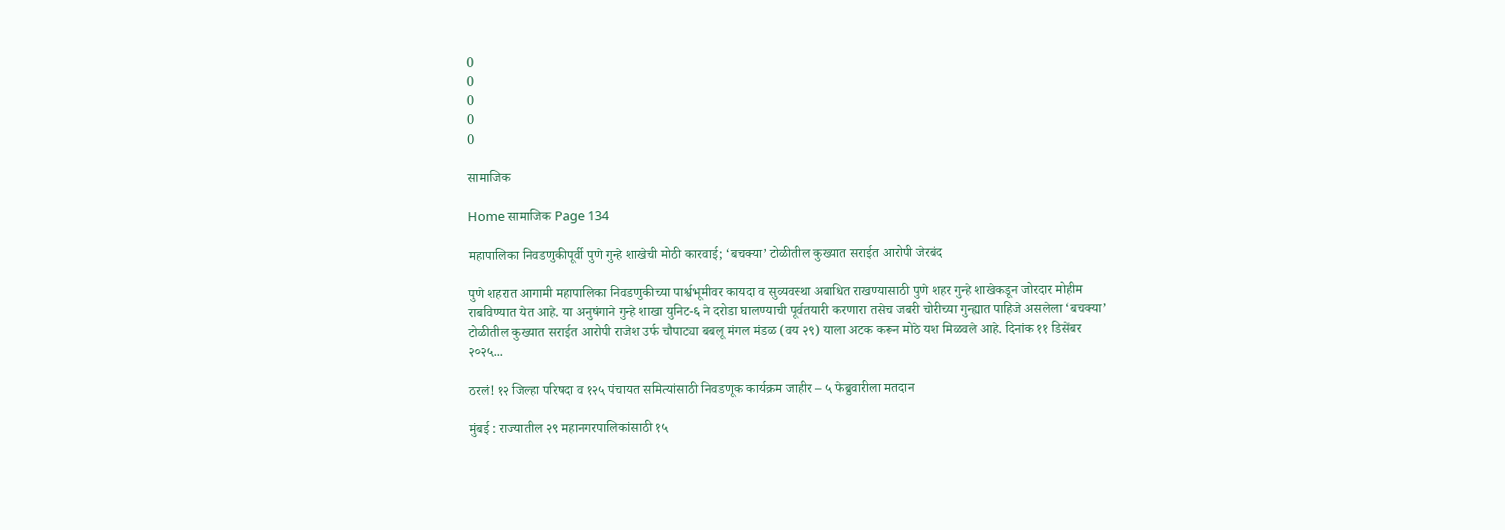0
0
0
0
0

सामाजिक

Home सामाजिक Page 134

महापालिका निवडणुकीपूर्वी पुणे गुन्हे शाखेची मोठी कारवाई; ‘बचक्या’ टोळीतील कुख्यात सराईत आरोपी जेरबंद

पुणे शहरात आगामी महापालिका निवडणुकीच्या पार्श्वभूमीवर कायदा व सुव्यवस्था अबाधित राखण्यासाठी पुणे शहर गुन्हे शाखेकडून जोरदार मोहीम राबविण्यात येत आहे. या अनुषंगाने गुन्हे शाखा युनिट-६ ने दरोडा घालण्याची पूर्वतयारी करणारा तसेच जबरी चोरीच्या गुन्ह्यात पाहिजे असलेला ‘बचक्या’ टोळीतील कुख्यात सराईत आरोपी राजेश उर्फ चौपाट्या बबलू मंगल मंडळ (वय २९) याला अटक करून मोठे यश मिळवले आहे. दिनांक ११ डिसेंबर २०२५...

ठरलं! १२ जिल्हा परिषदा व १२५ पंचायत समित्यांसाठी निवडणूक कार्यक्रम जाहीर – ५ फेब्रुवारीला मतदान

मुंबई : राज्यातील २९ महानगरपालिकांसाठी १५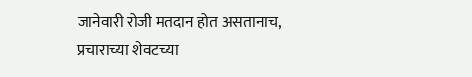जानेवारी रोजी मतदान होत असतानाच, प्रचाराच्या शेवटच्या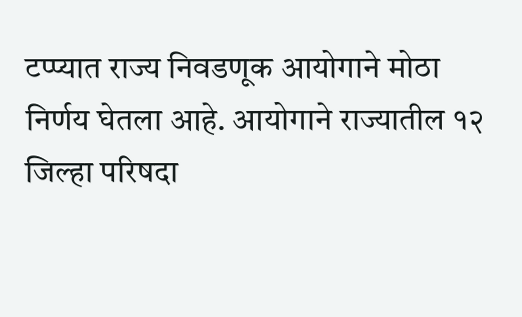टप्प्यात राज्य निवडणूक आयोगाने मोठा निर्णय घेतला आहे. आयोगाने राज्यातील १२ जिल्हा परिषदा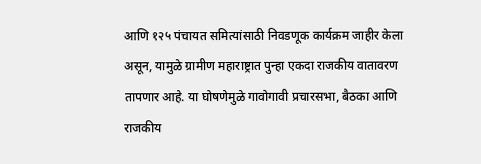आणि १२५ पंचायत समित्यांसाठी निवडणूक कार्यक्रम जाहीर केला असून, यामुळे ग्रामीण महाराष्ट्रात पुन्हा एकदा राजकीय वातावरण तापणार आहे. या घोषणेमुळे गावोगावी प्रचारसभा, बैठका आणि राजकीय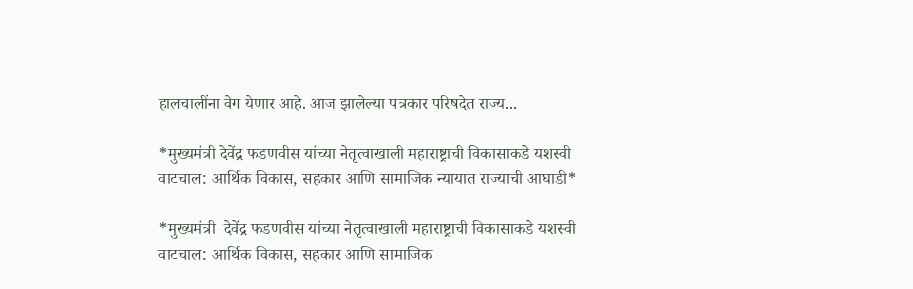हालचालींना वेग येणार आहे. आज झालेल्या पत्रकार परिषदेत राज्य...

*मुख्यमंत्री देवेंद्र फडणवीस यांच्या नेतृत्वाखाली महाराष्ट्राची विकासाकडे यशस्वी वाटचाल: आर्थिक विकास, सहकार आणि सामाजिक न्यायात राज्याची आघाडी*

*मुख्यमंत्री  देवेंद्र फडणवीस यांच्या नेतृत्वाखाली महाराष्ट्राची विकासाकडे यशस्वी वाटचाल: आर्थिक विकास, सहकार आणि सामाजिक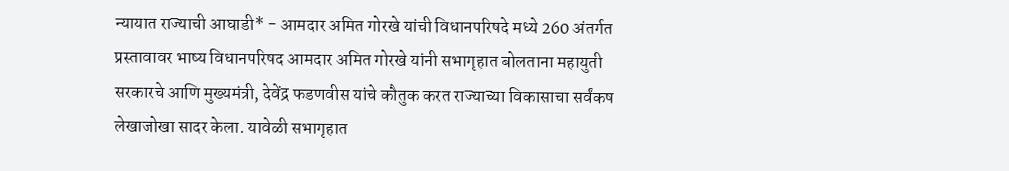न्यायात राज्याची आघाडी* - आमदार अमित गोरखे यांची विधानपरिषदे मध्ये 260 अंतर्गत प्रस्तावावर भाष्य विधानपरिषद आमदार अमित गोरखे यांनी सभागृहात बोलताना महायुती सरकारचे आणि मुख्यमंत्री, देवेंद्र फडणवीस यांचे कौतुक करत राज्याच्या विकासाचा सर्वंकष लेखाजोखा सादर केला. यावेळी सभागृहात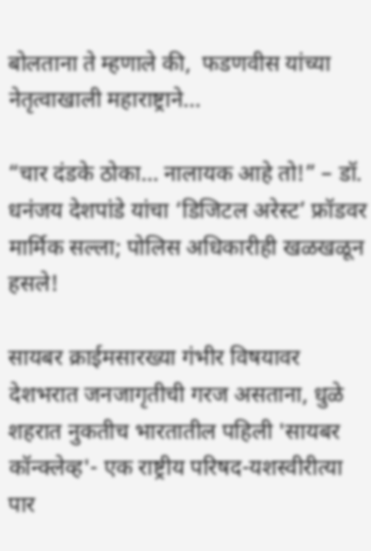बोलताना ते म्हणाले की,  फडणवीस यांच्या नेतृत्वाखाली महाराष्ट्राने...

“चार दंडके ठोका… नालायक आहे तो!” – डॉ. धनंजय देशपांडे यांचा ‘डिजिटल अरेस्ट’ फ्रॉडवर मार्मिक सल्ला; पोलिस अधिकारीही खळखळून हसले!

सायबर क्राईमसारख्या गंभीर विषयावर देशभरात जनजागृतीची गरज असताना, धुळे शहरात नुकतीच भारतातील पहिली 'सायबर कॉन्क्लेव्ह'- एक राष्ट्रीय परिषद-यशस्वीरीत्या पार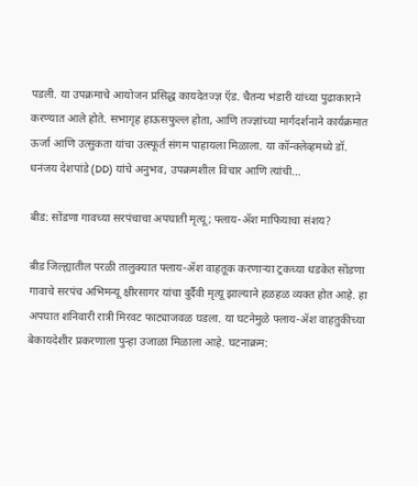पडली. या उपक्रमाचे आयोजन प्रसिद्ध कायदेतज्ज्ञ ऍड. चैतन्य भंडारी यांच्या पुढाकाराने करण्यात आले होते. सभागृह हाऊसफुल्ल होता, आणि तज्ज्ञांच्या मार्गदर्शनाने कार्यक्रमात ऊर्जा आणि उत्सुकता यांचा उत्स्फूर्त संगम पाहायला मिळाला. या कॉन्क्लेव्हमध्ये डॉ. धनंजय देशपांडे (DD) यांचे अनुभव, उपक्रमशील विचार आणि त्यांची...

बीड: सोंडणा गावच्या सरपंचाचा अपघाती मृत्यू; फ्लाय-ॲश माफियाचा संशय?

बीड जिल्ह्यातील परळी तालुक्यात फ्लाय-ॲश वाहतूक करणाऱ्या ट्रकच्या धडकेत सोंडणा गावाचे सरपंच अभिमन्यू क्षीरसागर यांचा दुर्दैवी मृत्यू झाल्याने हळहळ व्यक्त होत आहे. हा अपघात शनिवारी रात्री मिरवट फाट्याजवळ घडला. या घटनेमुळे फ्लाय-ॲश वाहतुकीच्या बेकायदेशीर प्रकरणाला पुन्हा उजाळा मिळाला आहे. घटनाक्रम: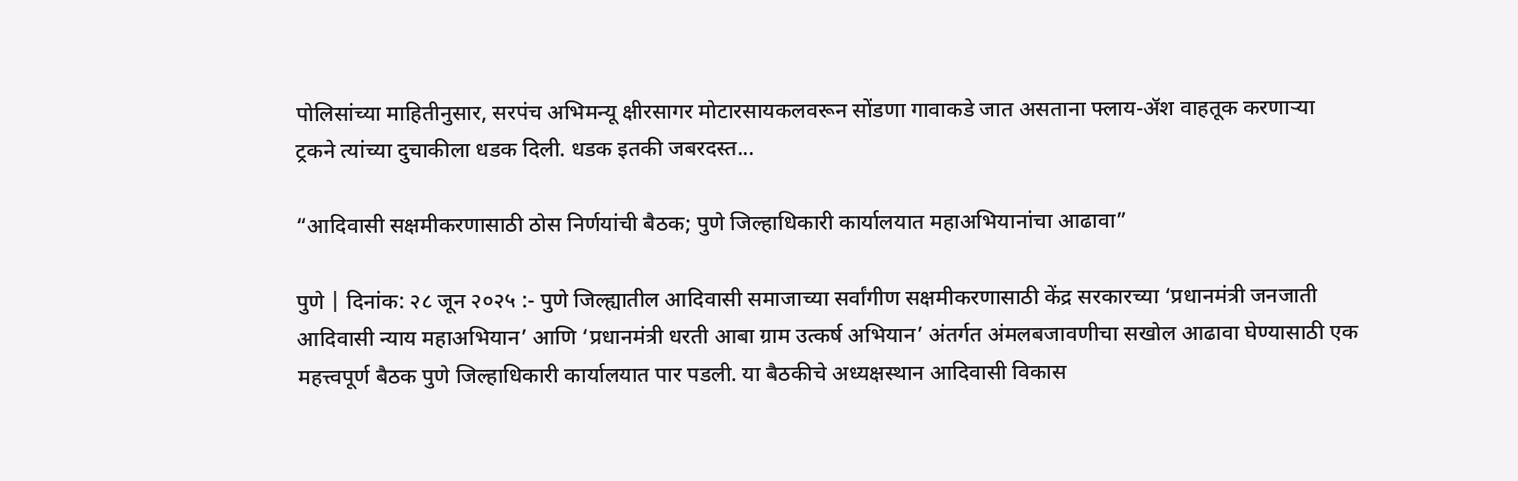पोलिसांच्या माहितीनुसार, सरपंच अभिमन्यू क्षीरसागर मोटारसायकलवरून सोंडणा गावाकडे जात असताना फ्लाय-ॲश वाहतूक करणाऱ्या ट्रकने त्यांच्या दुचाकीला धडक दिली. धडक इतकी जबरदस्त...

“आदिवासी सक्षमीकरणासाठी ठोस निर्णयांची बैठक; पुणे जिल्हाधिकारी कार्यालयात महाअभियानांचा आढावा”

पुणे | दिनांक: २८ जून २०२५ :- पुणे जिल्ह्यातील आदिवासी समाजाच्या सर्वांगीण सक्षमीकरणासाठी केंद्र सरकारच्या ‘प्रधानमंत्री जनजाती आदिवासी न्याय महाअभियान’ आणि ‘प्रधानमंत्री धरती आबा ग्राम उत्कर्ष अभियान’ अंतर्गत अंमलबजावणीचा सखोल आढावा घेण्यासाठी एक महत्त्वपूर्ण बैठक पुणे जिल्हाधिकारी कार्यालयात पार पडली. या बैठकीचे अध्यक्षस्थान आदिवासी विकास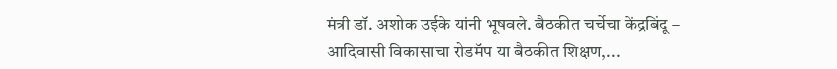मंत्री डॉ. अशोक उईके यांनी भूषवले. बैठकीत चर्चेचा केंद्रबिंदू – आदिवासी विकासाचा रोडमॅप या बैठकीत शिक्षण,...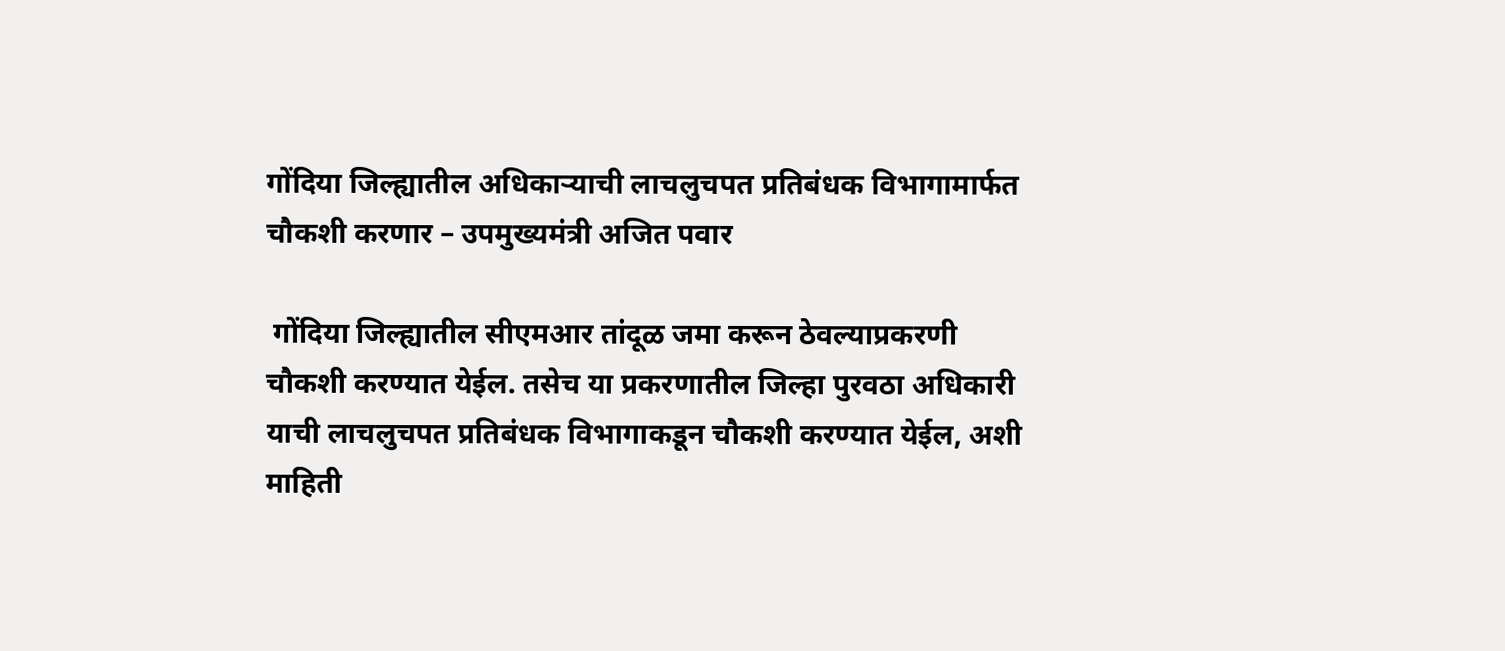गोंदिया जिल्ह्यातील अधिकाऱ्याची लाचलुचपत प्रतिबंधक विभागामार्फत चौकशी करणार – उपमुख्यमंत्री अजित पवार

 गोंदिया जिल्ह्यातील सीएमआर तांदूळ जमा करून ठेवल्याप्रकरणी चौकशी करण्यात येईल. तसेच या प्रकरणातील जिल्हा पुरवठा अधिकारी याची लाचलुचपत प्रतिबंधक विभागाकडून चौकशी करण्यात येईल, अशी माहिती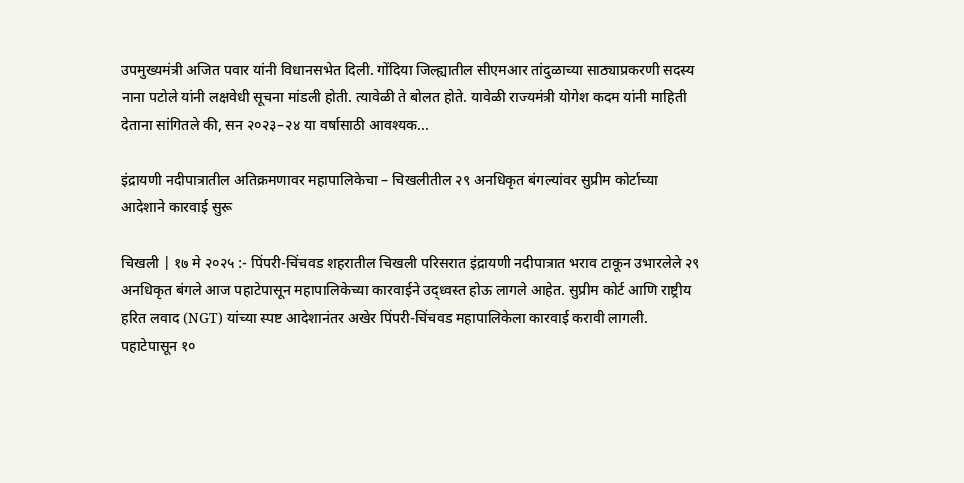उपमुख्यमंत्री अजित पवार यांनी विधानसभेत दिली. गोंदिया जिल्ह्यातील सीएमआर तांदुळाच्या साठ्याप्रकरणी सदस्य नाना पटोले यांनी लक्षवेधी सूचना मांडली होती. त्यावेळी ते बोलत होते. यावेळी राज्यमंत्री योगेश कदम यांनी माहिती देताना सांगितले की, सन २०२३–२४ या वर्षासाठी आवश्यक...

इंद्रायणी नदीपात्रातील अतिक्रमणावर महापालिकेचा – चिखलीतील २९ अनधिकृत बंगल्यांवर सुप्रीम कोर्टाच्या आदेशाने कारवाई सुरू

चिखली | १७ मे २०२५ :- पिंपरी-चिंचवड शहरातील चिखली परिसरात इंद्रायणी नदीपात्रात भराव टाकून उभारलेले २९ अनधिकृत बंगले आज पहाटेपासून महापालिकेच्या कारवाईने उद्ध्वस्त होऊ लागले आहेत. सुप्रीम कोर्ट आणि राष्ट्रीय हरित लवाद (NGT) यांच्या स्पष्ट आदेशानंतर अखेर पिंपरी-चिंचवड महापालिकेला कारवाई करावी लागली. पहाटेपासून १०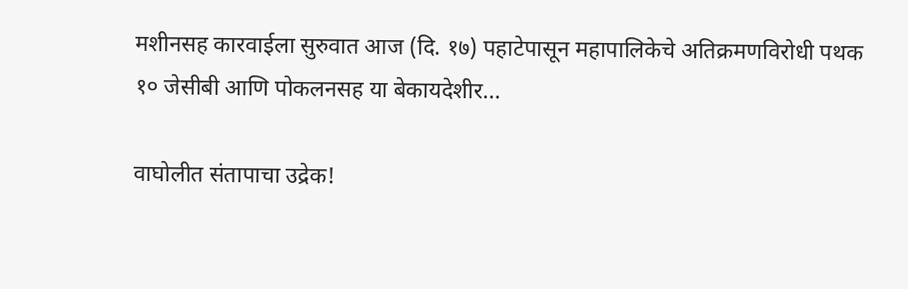मशीनसह कारवाईला सुरुवात आज (दि. १७) पहाटेपासून महापालिकेचे अतिक्रमणविरोधी पथक १० जेसीबी आणि पोकलनसह या बेकायदेशीर...

वाघोलीत संतापाचा उद्रेक!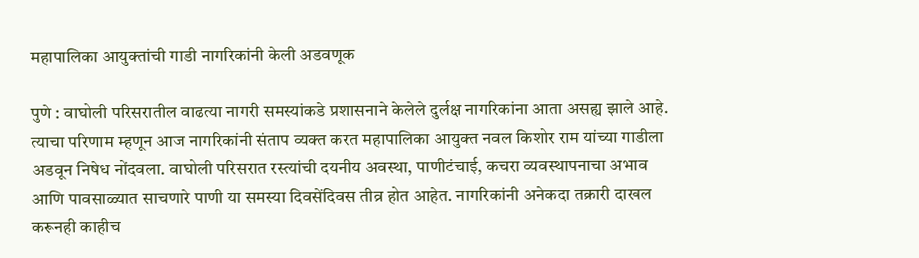महापालिका आयुक्तांची गाडी नागरिकांनी केली अडवणूक

पुणे : वाघोली परिसरातील वाढत्या नागरी समस्यांकडे प्रशासनाने केलेले दुर्लक्ष नागरिकांना आता असह्य झाले आहे. त्याचा परिणाम म्हणून आज नागरिकांनी संताप व्यक्त करत महापालिका आयुक्त नवल किशोर राम यांच्या गाडीला अडवून निषेध नोंदवला. वाघोली परिसरात रस्त्यांची दयनीय अवस्था, पाणीटंचाई, कचरा व्यवस्थापनाचा अभाव आणि पावसाळ्यात साचणारे पाणी या समस्या दिवसेंदिवस तीव्र होत आहेत. नागरिकांनी अनेकदा तक्रारी दाखल करूनही काहीच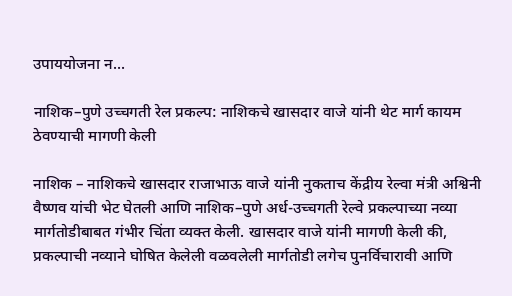उपाययोजना न...

नाशिक–पुणे उच्चगती रेल प्रकल्प: नाशिकचे खासदार वाजे यांनी थेट मार्ग कायम ठेवण्याची मागणी केली

नाशिक – नाशिकचे खासदार राजाभाऊ वाजे यांनी नुकताच केंद्रीय रेल्वा मंत्री अश्विनी वैष्णव यांची भेट घेतली आणि नाशिक–पुणे अर्ध-उच्चगती रेल्वे प्रकल्पाच्या नव्या मार्गतोडीबाबत गंभीर चिंता व्यक्त केली. खासदार वाजे यांनी मागणी केली की, प्रकल्पाची नव्याने घोषित केलेली वळवलेली मार्गतोडी लगेच पुनर्विचारावी आणि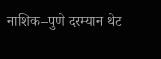नाशिक–पुणे दरम्यान थेट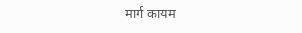मार्ग कायम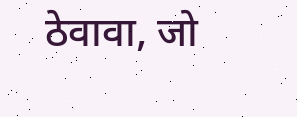ठेवावा, जो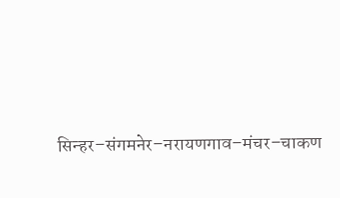सिन्हर–संगमनेर–नरायणगाव–मंचर–चाकण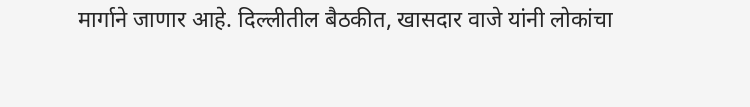मार्गाने जाणार आहे. दिल्लीतील बैठकीत, खासदार वाजे यांनी लोकांचा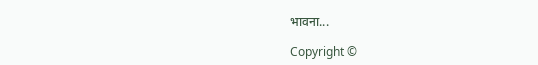भावना...

Copyright ©